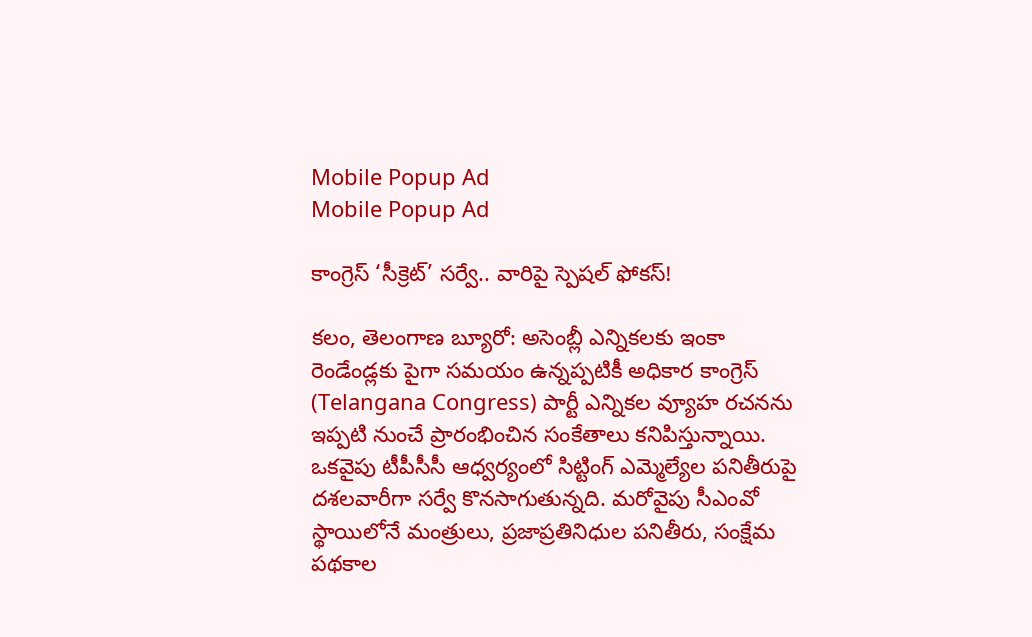Mobile Popup Ad
Mobile Popup Ad

కాంగ్రెస్ ‘సీక్రెట్’ సర్వే.. వారిపై స్పెషల్ ఫోకస్!

కలం, తెలంగాణ బ్యూరో: అసెంబ్లీ ఎన్నికలకు ఇంకా రెండేండ్లకు పైగా సమయం ఉన్నప్పటికీ అధికార కాంగ్రెస్ (Telangana Congress) పార్టీ ఎన్నికల వ్యూహ రచనను ఇప్పటి నుంచే ప్రారంభించిన సంకేతాలు కనిపిస్తున్నాయి. ఒకవైపు టీపీసీసీ ఆధ్వర్యంలో సిట్టింగ్ ఎమ్మెల్యేల పనితీరుపై దశలవారీగా సర్వే కొనసాగుతున్నది. మరోవైపు సీఎంవో స్థాయిలోనే మంత్రులు, ప్రజాప్రతినిధుల పనితీరు, సంక్షేమ పథకాల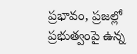ప్రభావం, ప్రజల్లో ప్రభుత్వంపై ఉన్న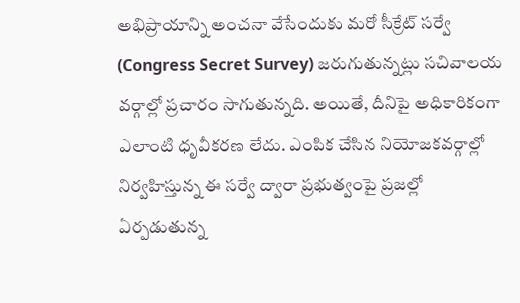అభిప్రాయాన్ని అంచనా వేసేందుకు మరో సీక్రేట్ సర్వే (Congress Secret Survey) జరుగుతున్నట్లు సచివాలయ వర్గాల్లో ప్రచారం సాగుతున్నది. అయితే, దీనిపై అధికారికంగా ఎలాంటి ధృవీకరణ లేదు. ఎంపిక చేసిన నియోజకవర్గాల్లో నిర్వహిస్తున్న ఈ సర్వే ద్వారా ప్రభుత్వంపై ప్రజల్లో ఏర్పడుతున్న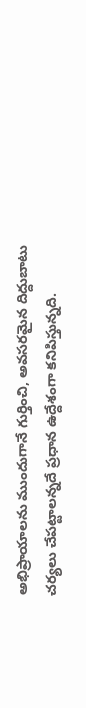అభిప్రాయాలను ముందుగానే గుర్తించి, అవసరమైన దిద్దుబాటు చర్యలు చేపట్టాలన్నదే ప్రధాన ఉద్దేశంగా కనిపిస్తున్నది.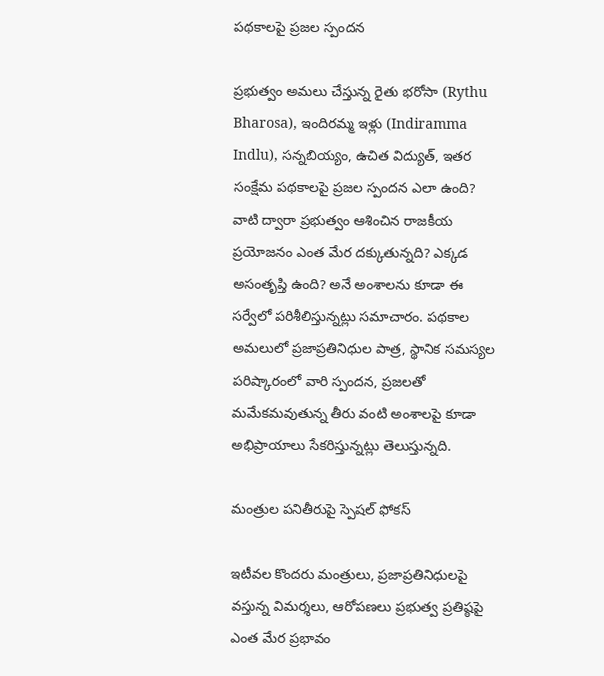పథకాలపై ప్రజల స్పందన

ప్రభుత్వం అమలు చేస్తున్న రైతు భరోసా (Rythu Bharosa), ఇందిరమ్మ ఇళ్లు (Indiramma Indlu), సన్నబియ్యం, ఉచిత విద్యుత్, ఇతర సంక్షేమ పథకాలపై ప్రజల స్పందన ఎలా ఉంది? వాటి ద్వారా ప్రభుత్వం ఆశించిన రాజకీయ ప్రయోజనం ఎంత మేర దక్కుతున్నది? ఎక్కడ అసంతృప్తి ఉంది? అనే అంశాలను కూడా ఈ సర్వేలో పరిశీలిస్తున్నట్లు సమాచారం. పథకాల అమలులో ప్రజాప్రతినిధుల పాత్ర, స్థానిక సమస్యల పరిష్కారంలో వారి స్పందన, ప్రజలతో మమేకమవుతున్న తీరు వంటి అంశాలపై కూడా అభిప్రాయాలు సేకరిస్తున్నట్లు తెలుస్తున్నది.

మంత్రుల పనితీరుపై స్పెషల్ ఫోకస్

ఇటీవల కొందరు మంత్రులు, ప్రజాప్రతినిధులపై వస్తున్న విమర్శలు, ఆరోపణలు ప్రభుత్వ ప్రతిష్ఠపై ఎంత మేర ప్రభావం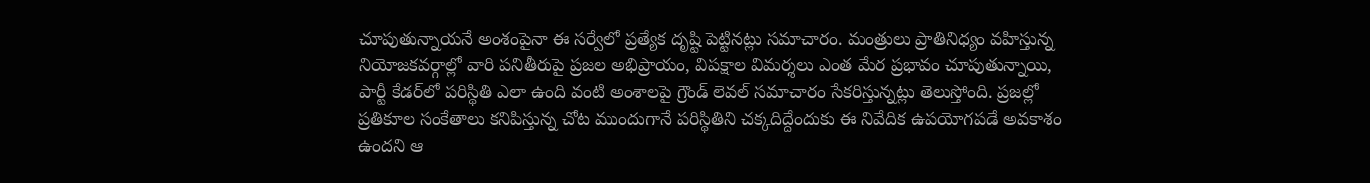చూపుతున్నాయనే అంశంపైనా ఈ సర్వేలో ప్రత్యేక దృష్టి పెట్టినట్లు సమాచారం. మంత్రులు ప్రాతినిధ్యం వహిస్తున్న నియోజకవర్గాల్లో వారి పనితీరుపై ప్రజల అభిప్రాయం, విపక్షాల విమర్శలు ఎంత మేర ప్రభావం చూపుతున్నాయి, పార్టీ కేడర్‌లో పరిస్థితి ఎలా ఉంది వంటి అంశాలపై గ్రౌండ్ లెవల్ సమాచారం సేకరిస్తున్నట్లు తెలుస్తోంది. ప్రజల్లో ప్రతికూల సంకేతాలు కనిపిస్తున్న చోట ముందుగానే పరిస్థితిని చక్కదిద్దేందుకు ఈ నివేదిక ఉపయోగపడే అవకాశం ఉందని ఆ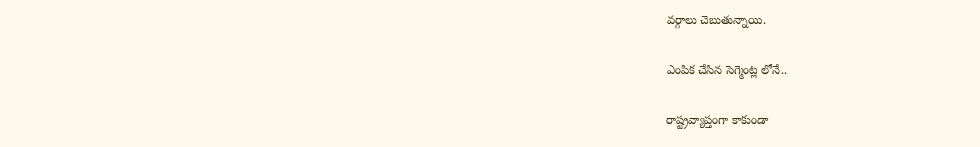వర్గాలు చెబుతున్నాయి.

ఎంపిక చేసిన సెగ్మెంట్ల లోనే..

రాష్ట్రవ్యాప్తంగా కాకుండా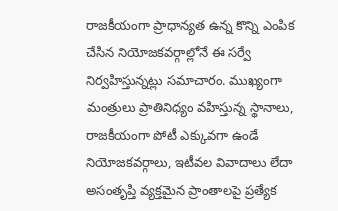రాజకీయంగా ప్రాధాన్యత ఉన్న కొన్ని ఎంపిక చేసిన నియోజకవర్గాల్లోనే ఈ సర్వే నిర్వహిస్తున్నట్లు సమాచారం. ముఖ్యంగా మంత్రులు ప్రాతినిధ్యం వహిస్తున్న స్థానాలు, రాజకీయంగా పోటీ ఎక్కువగా ఉండే నియోజకవర్గాలు, ఇటీవల వివాదాలు లేదా అసంతృప్తి వ్యక్తమైన ప్రాంతాలపై ప్రత్యేక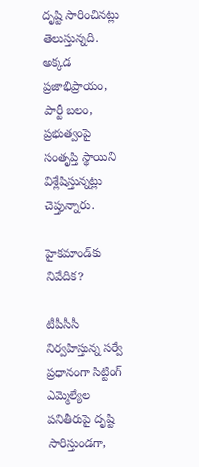దృష్టి సారించినట్లు తెలుస్తున్నది. అక్కడ ప్రజాభిప్రాయం, పార్టీ బలం, ప్రభుత్వంపై సంతృప్తి స్థాయిని విశ్లేషిస్తున్నట్లు చెప్తున్నారు.

హైకమాండ్‌కు నివేదిక?

టీపీసీసీ నిర్వహిస్తున్న సర్వే ప్రధానంగా సిట్టింగ్ ఎమ్మెల్యేల పనితీరుపై దృష్టి సారిస్తుండగా,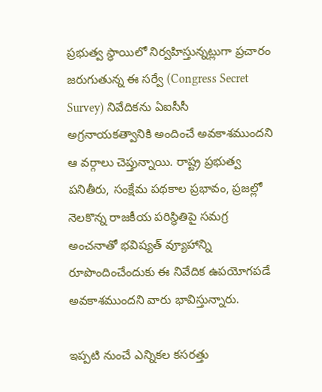ప్రభుత్వ స్థాయిలో నిర్వహిస్తున్నట్లుగా ప్రచారం జరుగుతున్న ఈ సర్వే (Congress Secret Survey) నివేదికను ఏఐసీసీ అగ్రనాయకత్వానికి అందించే అవకాశముందని ఆ వర్గాలు చెప్తున్నాయి. రాష్ట్ర ప్రభుత్వ పనితీరు, సంక్షేమ పథకాల ప్రభావం, ప్రజల్లో నెలకొన్న రాజకీయ పరిస్థితిపై సమగ్ర అంచనాతో భవిష్యత్ వ్యూహాన్ని రూపొందించేందుకు ఈ నివేదిక ఉపయోగపడే అవకాశముందని వారు భావిస్తున్నారు.

ఇప్పటి నుంచే ఎన్నికల కసరత్తు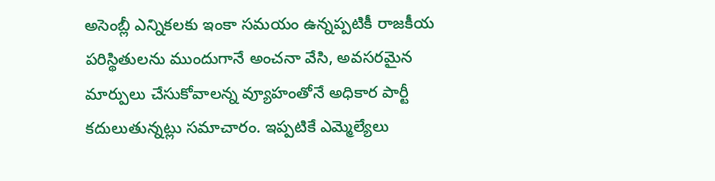అసెంబ్లీ ఎన్నికలకు ఇంకా సమయం ఉన్నప్పటికీ రాజకీయ పరిస్థితులను ముందుగానే అంచనా వేసి, అవసరమైన మార్పులు చేసుకోవాలన్న వ్యూహంతోనే అధికార పార్టీ కదులుతున్నట్లు సమాచారం. ఇప్పటికే ఎమ్మెల్యేలు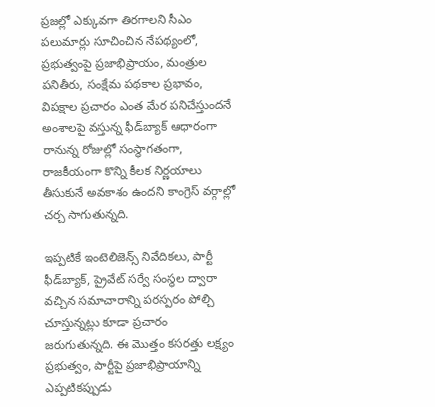ప్రజల్లో ఎక్కువగా తిరగాలని సీఎం పలుమార్లు సూచించిన నేపథ్యంలో, ప్రభుత్వంపై ప్రజాభిప్రాయం, మంత్రుల పనితీరు, సంక్షేమ పథకాల ప్రభావం, విపక్షాల ప్రచారం ఎంత మేర పనిచేస్తుందనే అంశాలపై వస్తున్న ఫీడ్‌బ్యాక్ ఆధారంగా రానున్న రోజుల్లో సంస్థాగతంగా, రాజకీయంగా కొన్ని కీలక నిర్ణయాలు తీసుకునే అవకాశం ఉందని కాంగ్రెస్ వర్గాల్లో చర్చ సాగుతున్నది.

ఇప్పటికే ఇంటెలిజెన్స్ నివేదికలు, పార్టీ ఫీడ్‌బ్యాక్, ప్రైవేట్ సర్వే సంస్థల ద్వారా వచ్చిన సమాచారాన్ని పరస్పరం పోల్చి చూస్తున్నట్లు కూడా ప్రచారం జరుగుతున్నది. ఈ మొత్తం కసరత్తు లక్ష్యం ప్రభుత్వం, పార్టీపై ప్రజాభిప్రాయాన్ని ఎప్పటికప్పుడు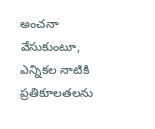అంచనా వేసుకుంటూ, ఎన్నికల నాటికి ప్రతికూలతలను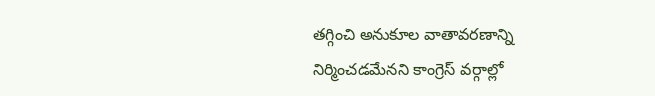తగ్గించి అనుకూల వాతావరణాన్ని నిర్మించడమేనని కాంగ్రెస్ వర్గాల్లో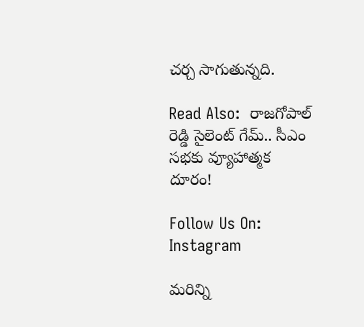చర్చ సాగుతున్నది.

Read Also:  రాజగోపాల్ రెడ్డి సైలెంట్ గేమ్.. సీఎం సభకు వ్యూహాత్మక దూరం!

Follow Us On: Instagram

మ‌రిన్ని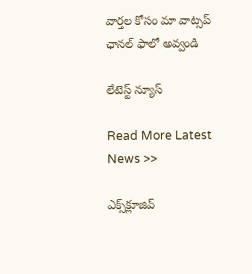వార్త‌ల కోసం మా వాట్స‌ప్ ఛాన‌ల్ ఫాలో అవ్వండి

లేటెస్ట్ న్యూస్‌

Read More Latest News >>

ఎక్స్‌క్లూజివ్‌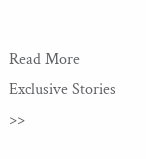Read More Exclusive Stories >>